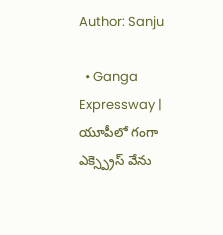Author: Sanju

  • Ganga Expressway | యూపీలో గంగా ఎక్స్ప్రెస్ వేను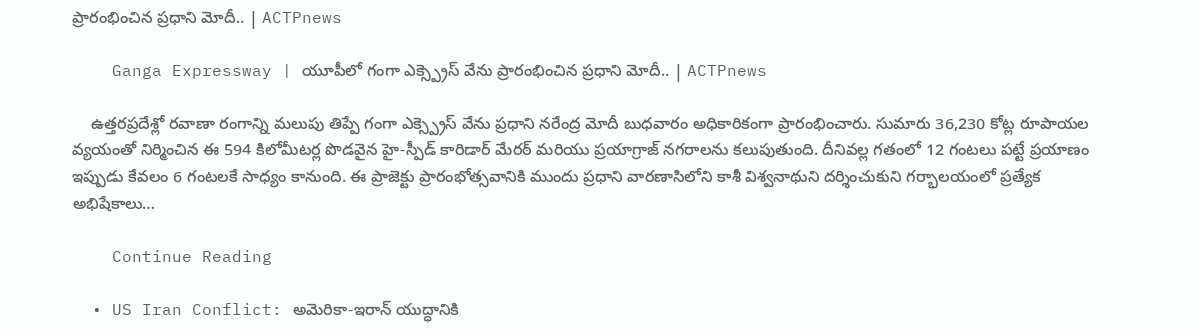ప్రారంభించిన ప్రధాని మోదీ.. | ACTPnews

    Ganga Expressway | యూపీలో గంగా ఎక్స్ప్రెస్ వేను ప్రారంభించిన ప్రధాని మోదీ.. | ACTPnews

    ఉత్తరప్రదేశ్లో రవాణా రంగాన్ని మలుపు తిప్పే గంగా ఎక్స్ప్రెస్ వేను ప్రధాని నరేంద్ర మోదీ బుధవారం అధికారికంగా ప్రారంభించారు. సుమారు 36,230 కోట్ల రూపాయల వ్యయంతో నిర్మించిన ఈ 594 కిలోమీటర్ల పొడవైన హై-స్పీడ్ కారిడార్ మేరఠ్ మరియు ప్రయాగ్రాజ్ నగరాలను కలుపుతుంది. దీనివల్ల గతంలో 12 గంటలు పట్టే ప్రయాణం ఇప్పుడు కేవలం 6 గంటలకే సాధ్యం కానుంది. ఈ ప్రాజెక్టు ప్రారంభోత్సవానికి ముందు ప్రధాని వారణాసిలోని కాశీ విశ్వనాథుని దర్శించుకుని గర్భాలయంలో ప్రత్యేక అభిషేకాలు…

    Continue Reading

  • US Iran Conflict: అమెరికా-ఇరాన్ యుద్ధానికి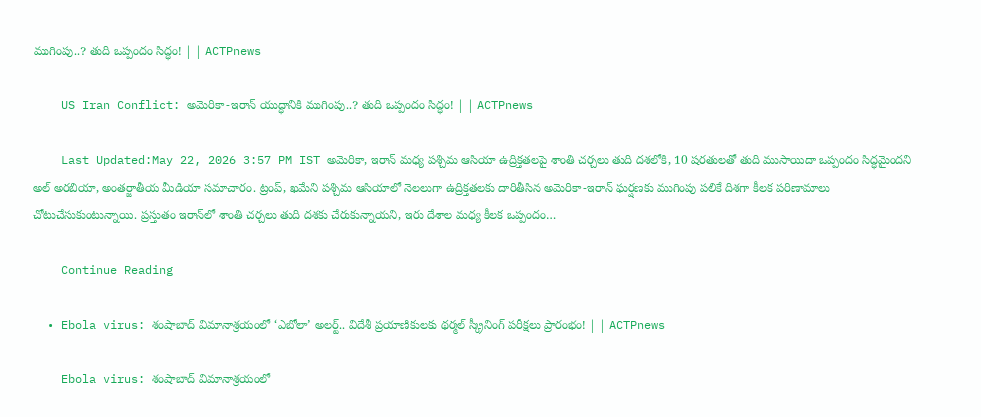ముగింపు..? తుది ఒప్పందం సిద్ధం! | | ACTPnews

    US Iran Conflict: అమెరికా-ఇరాన్ యుద్ధానికి ముగింపు..? తుది ఒప్పందం సిద్ధం! | | ACTPnews

    Last Updated:May 22, 2026 3:57 PM IST అమెరికా, ఇరాన్ మధ్య పశ్చిమ ఆసియా ఉద్రిక్తతలపై శాంతి చర్చలు తుది దశలోకి, 10 షరతులతో తుది ముసాయిదా ఒప్పందం సిద్ధమైందని అల్ అరబియా, అంతర్జాతీయ మీడియా సమాచారం. ట్రంప్, ఖమేని పశ్చిమ ఆసియాలో నెలలుగా ఉద్రిక్తతలకు దారితీసిన అమెరికా-ఇరాన్ ఘర్షణకు ముగింపు పలికే దిశగా కీలక పరిణామాలు చోటుచేసుకుంటున్నాయి. ప్రస్తుతం ఇరాన్‌లో శాంతి చర్చలు తుది దశకు చేరుకున్నాయని, ఇరు దేశాల మధ్య కీలక ఒప్పందం…

    Continue Reading

  • Ebola virus: శంషాబాద్ విమానాశ్రయంలో ‘ఎబోలా’ అలర్ట్.. విదేశీ ప్రయాణికులకు థర్మల్ స్క్రీనింగ్ పరీక్షలు ప్రారంభం! | | ACTPnews

    Ebola virus: శంషాబాద్ విమానాశ్రయంలో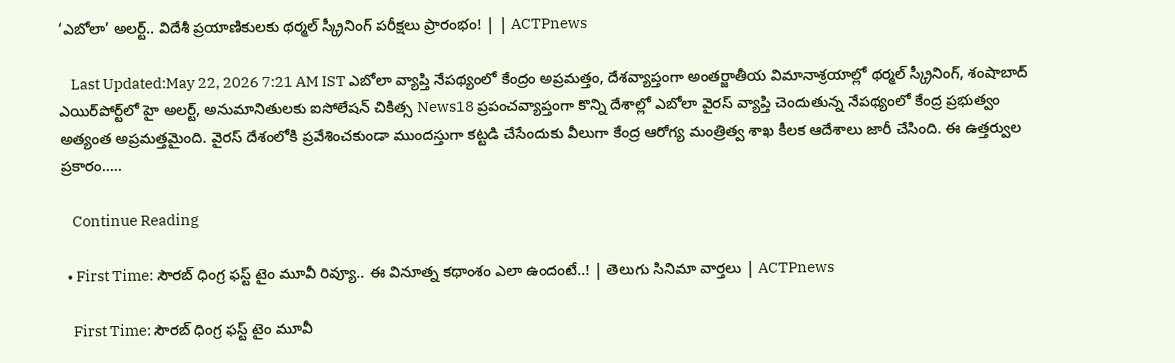‘ఎబోలా’ అలర్ట్.. విదేశీ ప్రయాణికులకు థర్మల్ స్క్రీనింగ్ పరీక్షలు ప్రారంభం! | | ACTPnews

    Last Updated:May 22, 2026 7:21 AM IST ఎబోలా వ్యాప్తి నేపథ్యంలో కేంద్రం అప్రమత్తం, దేశవ్యాప్తంగా అంతర్జాతీయ విమానాశ్రయాల్లో థర్మల్ స్క్రీనింగ్, శంషాబాద్ ఎయిర్‌పోర్ట్‌లో హై అలర్ట్, అనుమానితులకు ఐసోలేషన్ చికిత్స News18 ప్రపంచవ్యాప్తంగా కొన్ని దేశాల్లో ఎబోలా వైరస్ వ్యాప్తి చెందుతున్న నేపథ్యంలో కేంద్ర ప్రభుత్వం అత్యంత అప్రమత్తమైంది. వైరస్ దేశంలోకి ప్రవేశించకుండా ముందస్తుగా కట్టడి చేసేందుకు వీలుగా కేంద్ర ఆరోగ్య మంత్రిత్వ శాఖ కీలక ఆదేశాలు జారీ చేసింది. ఈ ఉత్తర్వుల ప్రకారం..…

    Continue Reading

  • First Time: సౌరబ్ ధింగ్ర ఫస్ట్ టైం మూవీ రివ్యూ.. ఈ వినూత్న కథాంశం ఎలా ఉందంటే..! | తెలుగు సినిమా వార్తలు | ACTPnews

    First Time: సౌరబ్ ధింగ్ర ఫస్ట్ టైం మూవీ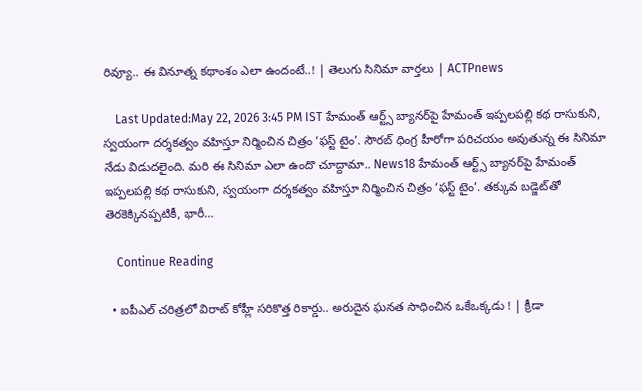రివ్యూ.. ఈ వినూత్న కథాంశం ఎలా ఉందంటే..! | తెలుగు సినిమా వార్తలు | ACTPnews

    Last Updated:May 22, 2026 3:45 PM IST హేమంత్ ఆర్ట్స్ బ్యానర్‌పై హేమంత్ ఇప్పలపల్లి కథ రాసుకుని, స్వయంగా దర్శకత్వం వహిస్తూ నిర్మించిన చిత్రం ‘ఫస్ట్ టైం’. సౌరబ్ ధింగ్ర హీరోగా పరిచయం అవుతున్న ఈ సినిమా నేడు విడుదలైంది. మరి ఈ సినిమా ఎలా ఉందొ చూద్దామా.. News18 హేమంత్ ఆర్ట్స్ బ్యానర్‌పై హేమంత్ ఇప్పలపల్లి కథ రాసుకుని, స్వయంగా దర్శకత్వం వహిస్తూ నిర్మించిన చిత్రం ‘ఫస్ట్ టైం’. తక్కువ బడ్జెట్‌తో తెరకెక్కినప్పటికీ, భారీ…

    Continue Reading

  • ఐపీఎల్ చరిత్రలో విరాట్ కోహ్లీ సరికొత్త రికార్డు.. అరుదైన ఘనత సాధించిన ఒకేఒక్కడు ! | క్రీడా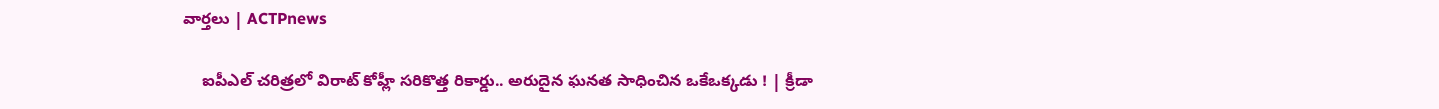వార్తలు | ACTPnews

    ఐపీఎల్ చరిత్రలో విరాట్ కోహ్లీ సరికొత్త రికార్డు.. అరుదైన ఘనత సాధించిన ఒకేఒక్కడు ! | క్రీడా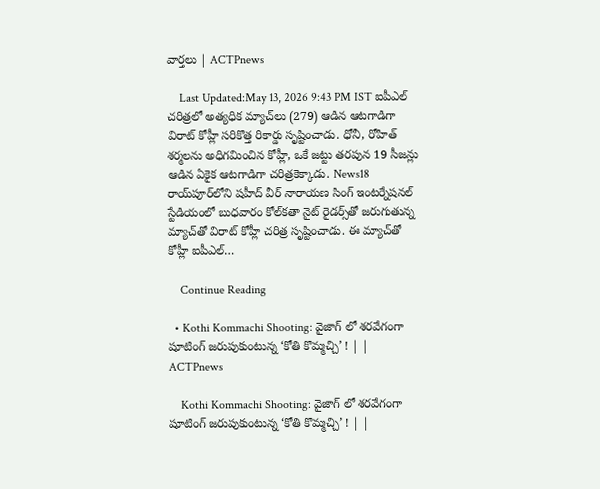వార్తలు | ACTPnews

    Last Updated:May 13, 2026 9:43 PM IST ఐపీఎల్ చరిత్రలో అత్యధిక మ్యాచ్‌లు (279) ఆడిన ఆటగాడిగా విరాట్ కోహ్లీ సరికొత్త రికార్డు సృష్టించాడు. ధోనీ, రోహిత్ శర్మలను అధిగమించిన కోహ్లీ, ఒకే జట్టు తరపున 19 సీజన్లు ఆడిన ఏకైక ఆటగాడిగా చరిత్రకెక్కాడు. News18 రాయ్‌పూర్‌లోని షహీద్ వీర్ నారాయణ సింగ్ ఇంటర్నేషనల్ స్టేడియంలో బుధవారం కోల్‌కతా నైట్ రైడర్స్‌తో జరుగుతున్న మ్యాచ్‌తో విరాట్ కోహ్లీ చరిత్ర సృష్టించాడు. ఈ మ్యాచ్‌తో కోహ్లీ ఐపీఎల్…

    Continue Reading

  • Kothi Kommachi Shooting: వైజాగ్ లో శరవేగంగా షూటింగ్ జరుపుకుంటున్న ‘కోతి కొమ్మచ్చి’ ! | | ACTPnews

    Kothi Kommachi Shooting: వైజాగ్ లో శరవేగంగా షూటింగ్ జరుపుకుంటున్న ‘కోతి కొమ్మచ్చి’ ! | |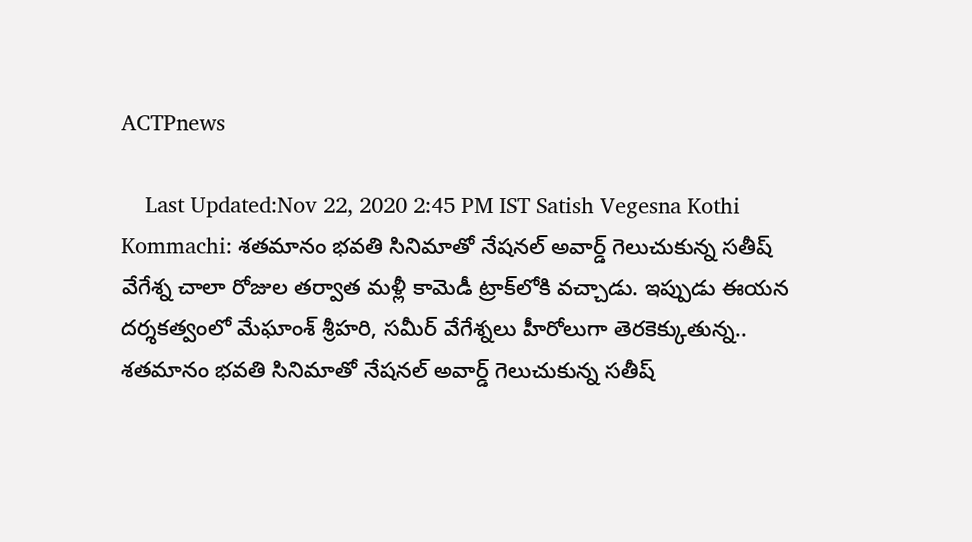ACTPnews

    Last Updated:Nov 22, 2020 2:45 PM IST Satish Vegesna Kothi Kommachi: శతమానం భవతి సినిమాతో నేషనల్ అవార్డ్ గెలుచుకున్న సతీష్ వేగేశ్న చాలా రోజుల తర్వాత మళ్లీ కామెడీ ట్రాక్‌లోకి వచ్చాడు. ఇప్పుడు ఈయన దర్శకత్వంలో మేఘాంశ్ శ్రీహరి, సమీర్ వేగేశ్నలు హీరోలుగా తెరకెక్కుతున్న.. శతమానం భవతి సినిమాతో నేషనల్ అవార్డ్ గెలుచుకున్న సతీష్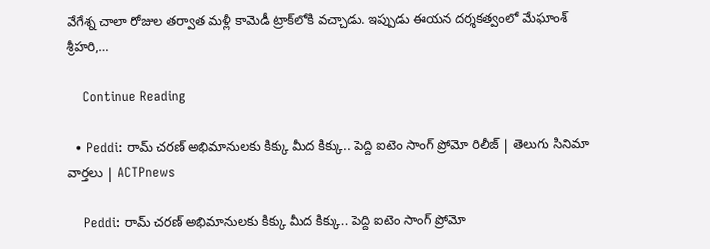వేగేశ్న చాలా రోజుల తర్వాత మళ్లీ కామెడీ ట్రాక్‌లోకి వచ్చాడు. ఇప్పుడు ఈయన దర్శకత్వంలో మేఘాంశ్ శ్రీహరి,…

    Continue Reading

  • Peddi: రామ్ చరణ్ అభిమానులకు కిక్కు మీద కిక్కు.. పెద్ది ఐటెం సాంగ్‌ ప్రోమో రిలీజ్ | తెలుగు సినిమా వార్తలు | ACTPnews

    Peddi: రామ్ చరణ్ అభిమానులకు కిక్కు మీద కిక్కు.. పెద్ది ఐటెం సాంగ్‌ ప్రోమో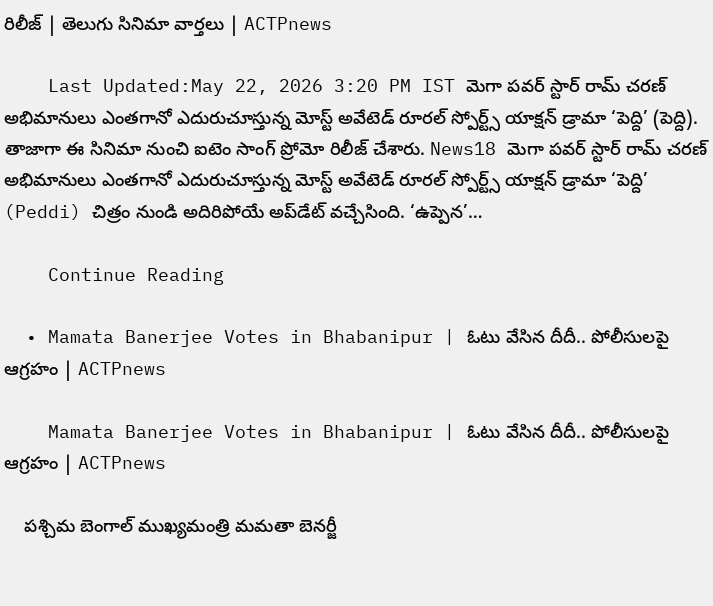రిలీజ్ | తెలుగు సినిమా వార్తలు | ACTPnews

    Last Updated:May 22, 2026 3:20 PM IST మెగా పవర్‌ స్టార్ రామ్ చరణ్ అభిమానులు ఎంతగానో ఎదురుచూస్తున్న మోస్ట్ అవేటెడ్ రూరల్ స్పోర్ట్స్ యాక్షన్ డ్రామా ‘పెద్ది’ (పెద్ది). తాజాగా ఈ సినిమా నుంచి ఐటెం సాంగ్ ప్రోమో రిలీజ్ చేశారు. News18 మెగా పవర్‌ స్టార్ రామ్ చరణ్ అభిమానులు ఎంతగానో ఎదురుచూస్తున్న మోస్ట్ అవేటెడ్ రూరల్ స్పోర్ట్స్ యాక్షన్ డ్రామా ‘పెద్ది’ (Peddi) చిత్రం నుండి అదిరిపోయే అప్‌డేట్ వచ్చేసింది. ‘ఉప్పెన’…

    Continue Reading

  • Mamata Banerjee Votes in Bhabanipur | ఓటు వేసిన దీదీ.. పోలీసులపై ఆగ్రహం | ACTPnews

    Mamata Banerjee Votes in Bhabanipur | ఓటు వేసిన దీదీ.. పోలీసులపై ఆగ్రహం | ACTPnews

    పశ్చిమ బెంగాల్ ముఖ్యమంత్రి మమతా బెనర్జీ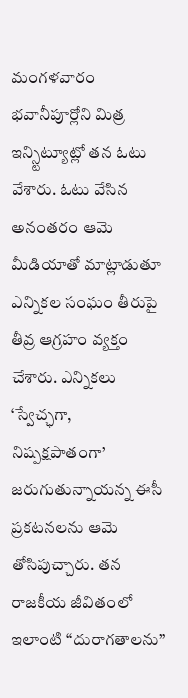మంగళవారం భవానీపూర్లోని మిత్ర ఇన్స్టిట్యూట్లో తన ఓటు వేశారు. ఓటు వేసిన అనంతరం ఆమె మీడియాతో మాట్లాడుతూ ఎన్నికల సంఘం తీరుపై తీవ్ర ఆగ్రహం వ్యక్తం చేశారు. ఎన్నికలు ‘స్వేచ్ఛగా, నిష్పక్షపాతంగా’ జరుగుతున్నాయన్న ఈసీ ప్రకటనలను ఆమె తోసిపుచ్చారు. తన రాజకీయ జీవితంలో ఇలాంటి “దురాగతాలను”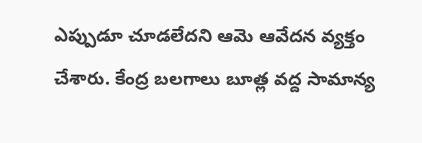ఎప్పుడూ చూడలేదని ఆమె ఆవేదన వ్యక్తం చేశారు. కేంద్ర బలగాలు బూత్ల వద్ద సామాన్య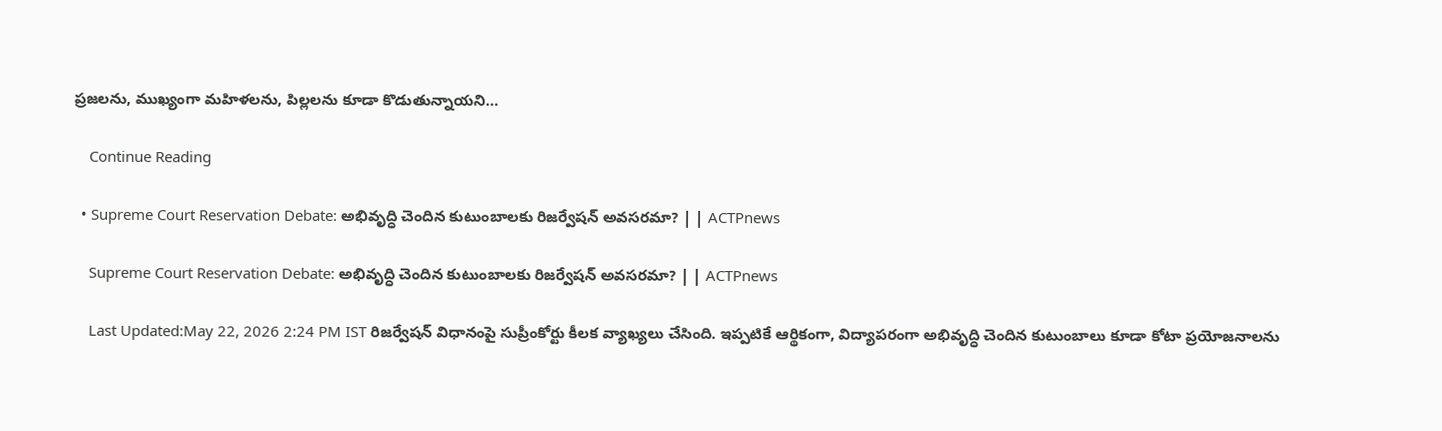ప్రజలను, ముఖ్యంగా మహిళలను, పిల్లలను కూడా కొడుతున్నాయని…

    Continue Reading

  • Supreme Court Reservation Debate: అభివృద్ధి చెందిన కుటుంబాలకు రిజర్వేషన్ అవసరమా? | | ACTPnews

    Supreme Court Reservation Debate: అభివృద్ధి చెందిన కుటుంబాలకు రిజర్వేషన్ అవసరమా? | | ACTPnews

    Last Updated:May 22, 2026 2:24 PM IST రిజర్వేషన్ విధానంపై సుప్రీంకోర్టు కీలక వ్యాఖ్యలు చేసింది. ఇప్పటికే ఆర్థికంగా, విద్యాపరంగా అభివృద్ధి చెందిన కుటుంబాలు కూడా కోటా ప్రయోజనాలను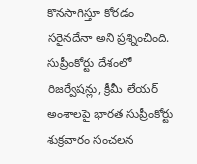కొనసాగిస్తూ కోరడం సరైనదేనా అని ప్రశ్నించింది. సుప్రీంకోర్టు దేశంలో రిజర్వేషన్లు, క్రీమీ లేయర్‌ అంశాలపై భారత సుప్రీంకోర్టు శుక్రవారం సంచలన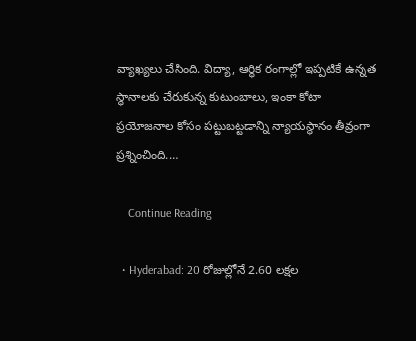వ్యాఖ్యలు చేసింది. విద్యా, ఆర్థిక రంగాల్లో ఇప్పటికే ఉన్నత స్థానాలకు చేరుకున్న కుటుంబాలు, ఇంకా కోటా ప్రయోజనాల కోసం పట్టుబట్టడాన్ని న్యాయస్థానం తీవ్రంగా ప్రశ్నించింది.…

    Continue Reading

  • Hyderabad: 20 రోజుల్లోనే 2.60 లక్షల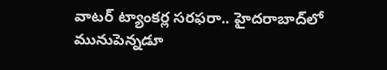వాటర్ ట్యాంకర్ల సరఫరా.. హైదరాబాద్‌లో మునుపెన్నడూ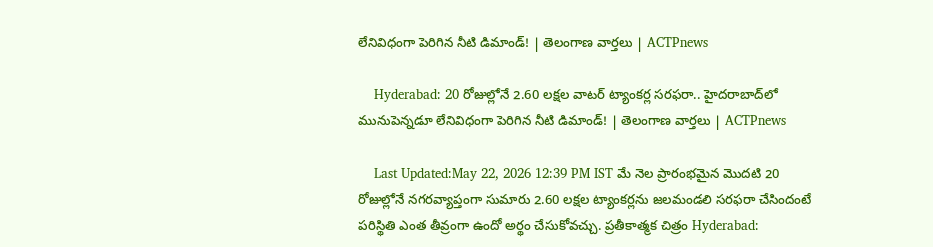లేనివిధంగా పెరిగిన నీటి డిమాండ్! | తెలంగాణ వార్తలు | ACTPnews

    Hyderabad: 20 రోజుల్లోనే 2.60 లక్షల వాటర్ ట్యాంకర్ల సరఫరా.. హైదరాబాద్‌లో మునుపెన్నడూ లేనివిధంగా పెరిగిన నీటి డిమాండ్! | తెలంగాణ వార్తలు | ACTPnews

    Last Updated:May 22, 2026 12:39 PM IST మే నెల ప్రారంభమైన మొదటి 20 రోజుల్లోనే నగరవ్యాప్తంగా సుమారు 2.60 లక్షల ట్యాంకర్లను జలమండలి సరఫరా చేసిందంటే పరిస్థితి ఎంత తీవ్రంగా ఉందో అర్థం చేసుకోవచ్చు. ప్రతీకాత్మక చిత్రం Hyderabad: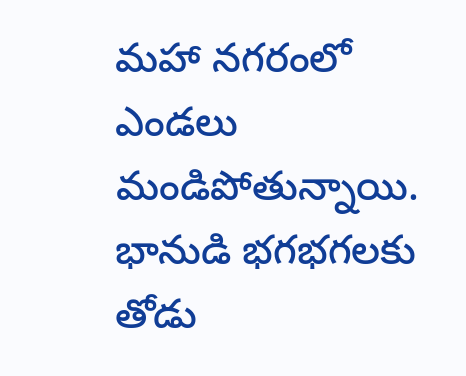మహా నగరంలో ఎండలు మండిపోతున్నాయి. భానుడి భగభగలకు తోడు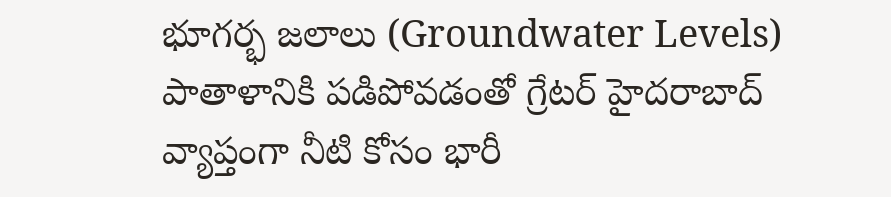భూగర్భ జలాలు (Groundwater Levels) పాతాళానికి పడిపోవడంతో గ్రేటర్ హైదరాబాద్ వ్యాప్తంగా నీటి కోసం భారీ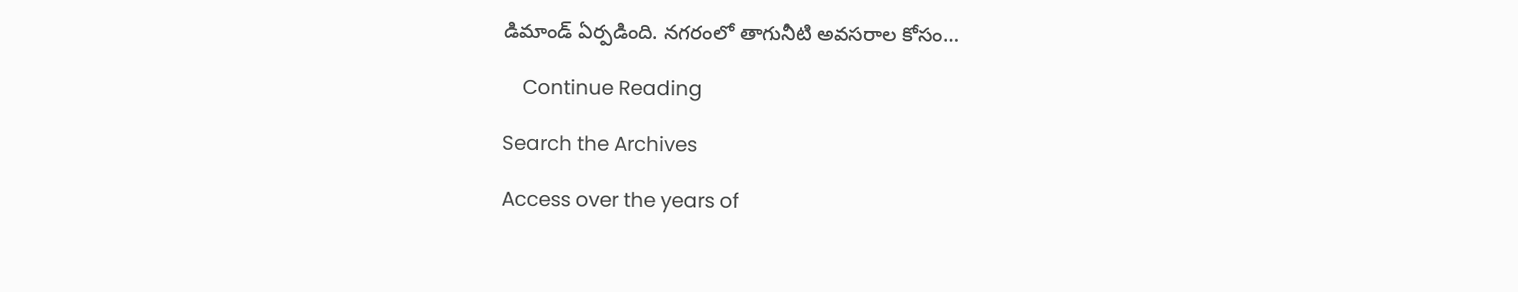డిమాండ్ ఏర్పడింది. నగరంలో తాగునీటి అవసరాల కోసం…

    Continue Reading

Search the Archives

Access over the years of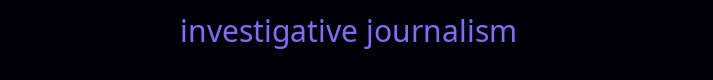investigative journalism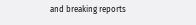and breaking reports